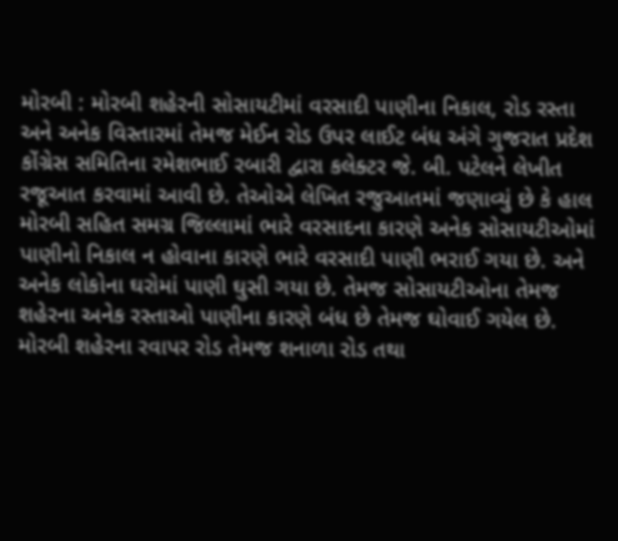મોરબી : મોરબી શહેરની સોસાયટીમાં વરસાદી પાણીના નિકાલ, રોડ રસ્તા અને અનેક વિસ્તારમાં તેમજ મેઈન રોડ ઉપર લાઈટ બંધ અંગે ગુજરાત પ્રદેશ કોંગ્રેસ સમિતિના રમેશભાઈ રબારી દ્વારા કલેક્ટર જે. બી. પટેલને લેખીત રજૂઆત કરવામાં આવી છે. તેઓએ લેખિત રજુઆતમાં જણાવ્યું છે કે હાલ મોરબી સહિત સમગ્ર જિલ્લામાં ભારે વરસાદના કારણે અનેક સોસાયટીઓમાં પાણીનો નિકાલ ન હોવાના કારણે ભારે વરસાદી પાણી ભરાઈ ગયા છે. અને અનેક લોકોના ઘરોમાં પાણી ઘુસી ગયા છે. તેમજ સોસાયટીઓના તેમજ શહેરના અનેક રસ્તાઓ પાણીના કારણે બંધ છે તેમજ ઘોવાઈ ગયેલ છે. મોરબી શહેરના રવાપર રોડ તેમજ શનાળા રોડ તથા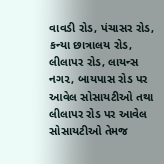વાવડી રોડ, પંચાસર રોડ, કન્યા છાત્રાલય રોડ, લીલાપર રોડ, લાયન્સ નગ૨, બાયપાસ રોડ પર આવેલ સોસાયટીઓ તથા લીલાપર રોડ પર આવેલ સોસાયટીઓ તેમજ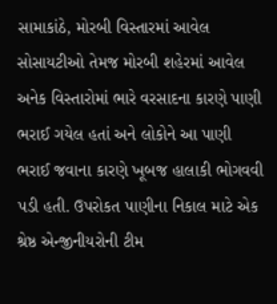સામાકાંઠે, મોરબી વિસ્તારમાં આવેલ સોસાયટીઓ તેમજ મોરબી શહેરમાં આવેલ અનેક વિસ્તારોમાં ભારે વરસાદના કારણે પાણી ભરાઈ ગયેલ હતાં અને લોકોને આ પાણી ભરાઈ જવાના કારણે ખૂબજ હાલાકી ભોગવવી પડી હતી. ઉપરોકત પાણીના નિકાલ માટે એક શ્રેષ્ઠ એન્જીનીયરોની ટીમ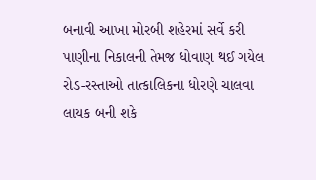બનાવી આખા મોરબી શહેરમાં સર્વે કરી પાણીના નિકાલની તેમજ ધોવાણ થઈ ગયેલ રોડ-રસ્તાઓ તાત્કાલિકના ધોરણે ચાલવા લાયક બની શકે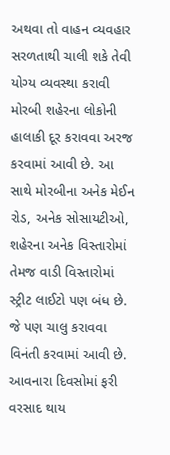અથવા તો વાહન વ્યવહાર સરળતાથી ચાલી શકે તેવી યોગ્ય વ્યવસ્થા કરાવી મોરબી શહેરના લોકોની હાલાકી દૂર કરાવવા અરજ કરવામાં આવી છે. આ સાથે મોરબીના અનેક મેઈન રોડ, અનેક સોસાયટીઓ, શહેરના અનેક વિસ્તારોમાં તેમજ વાડી વિસ્તારોમાં સ્ટ્રીટ લાઈટો પણ બંધ છે. જે પણ ચાલુ કરાવવા વિનંતી કરવામાં આવી છે. આવનારા દિવસોમાં ફરી વરસાદ થાય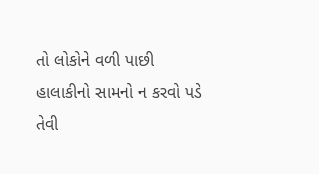તો લોકોને વળી પાછી હાલાકીનો સામનો ન કરવો પડે તેવી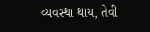વ્યવસ્થા થાય, તેવી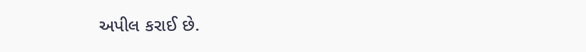અપીલ કરાઈ છે.